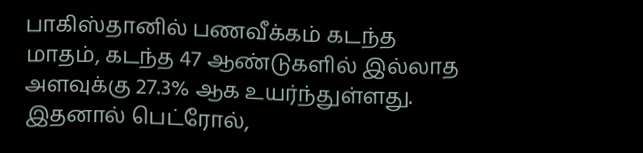பாகிஸ்தானில் பணவீக்கம் கடந்த மாதம், கடந்த 47 ஆண்டுகளில் இல்லாத அளவுக்கு 27.3% ஆக உயர்ந்துள்ளது. இதனால் பெட்ரோல்,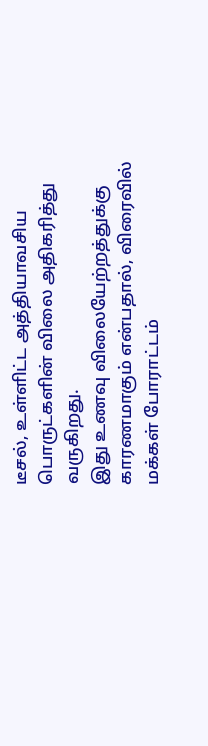டீசல், உள்ளிட்ட அத்தியாவசிய பொருட்களின் விலை அதிகரித்து வருகிறது.
இது உணவு விலையேற்றத்துக்கு காரணமாகும் என்பதால், விரைவில் மக்கள் போராட்டம்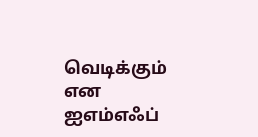வெடிக்கும் என ஐஎம்எஃப்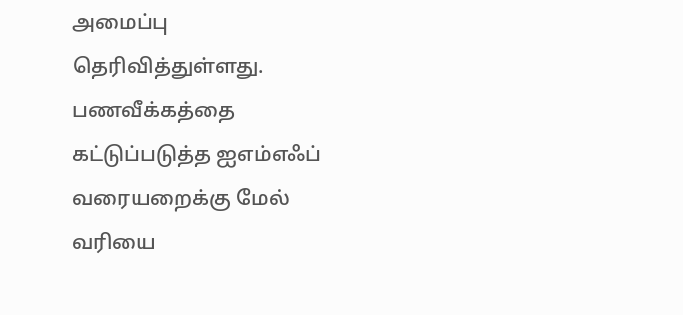அமைப்பு தெரிவித்துள்ளது.
பணவீக்கத்தை கட்டுப்படுத்த ஐஎம்எஃப் வரையறைக்கு மேல் வரியை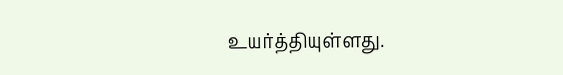உயர்த்தியுள்ளது.